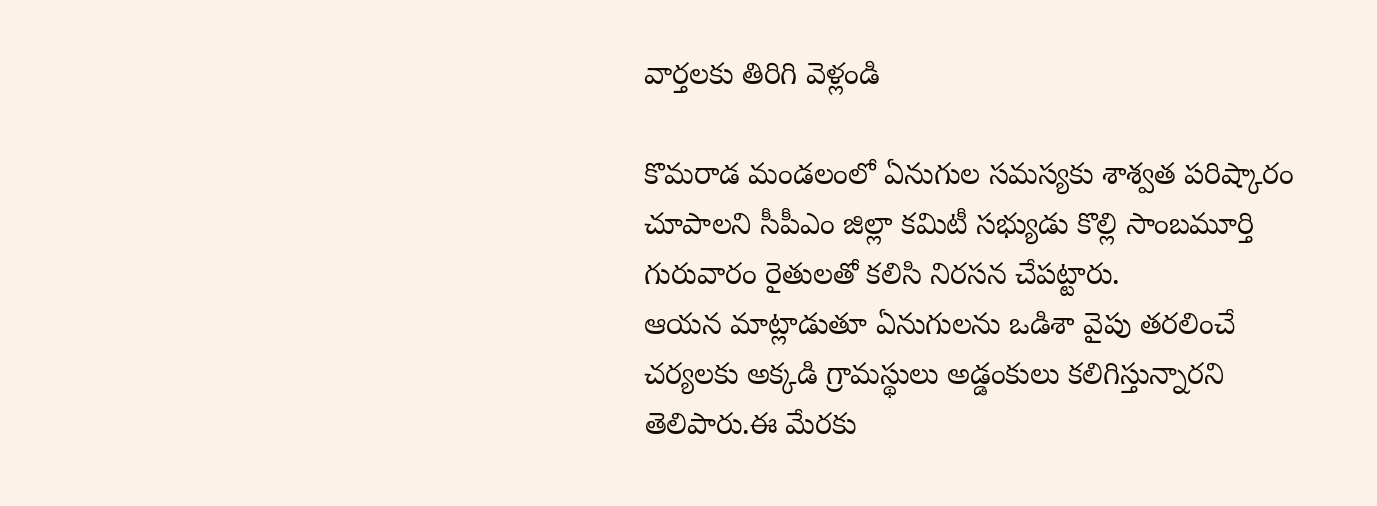వార్తలకు తిరిగి వెళ్లండి

కొమరాడ మండలంలో ఏనుగుల సమస్యకు శాశ్వత పరిష్కారం చూపాలని సీపీఎం జిల్లా కమిటీ సభ్యుడు కొల్లి సాంబమూర్తి గురువారం రైతులతో కలిసి నిరసన చేపట్టారు.
ఆయన మాట్లాడుతూ ఏనుగులను ఒడిశా వైపు తరలించే చర్యలకు అక్కడి గ్రామస్థులు అడ్డంకులు కలిగిస్తున్నారని తెలిపారు.ఈ మేరకు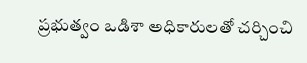ప్రభుత్వం ఒడిశా అధికారులతో చర్చించి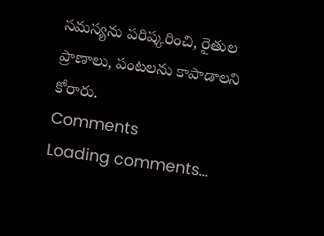సమస్యను పరిష్కరించి, రైతుల ప్రాణాలు, పంటలను కాపాడాలని కోరారు.
Comments
Loading comments...